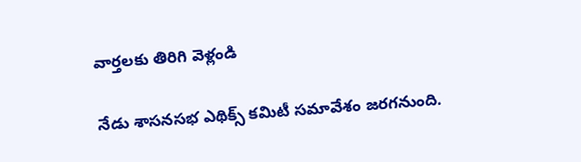వార్తలకు తిరిగి వెళ్లండి

నేడు శాసనసభ ఎథిక్స్ కమిటీ సమావేశం జరగనుంది.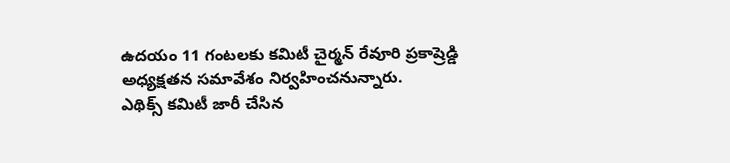ఉదయం 11 గంటలకు కమిటీ చైర్మన్ రేవూరి ప్రకాష్రెడ్డి అధ్యక్షతన సమావేశం నిర్వహించనున్నారు.
ఎథిక్స్ కమిటీ జారీ చేసిన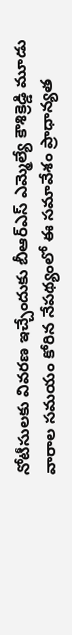నోటీసులకు వివరణ ఇచ్చేందుకు బీఆర్ఎస్ ఎమ్మెల్యే కౌశిక్రెడ్డి మూడు వారాల సమయం కోరిన నేపథ్యంలో ఈ సమావేశం ప్రాధాన్యత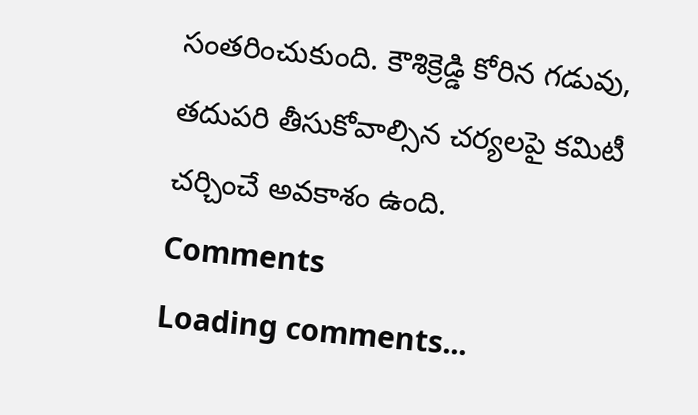సంతరించుకుంది. కౌశిక్రెడ్డి కోరిన గడువు, తదుపరి తీసుకోవాల్సిన చర్యలపై కమిటీ చర్చించే అవకాశం ఉంది.
Comments
Loading comments...